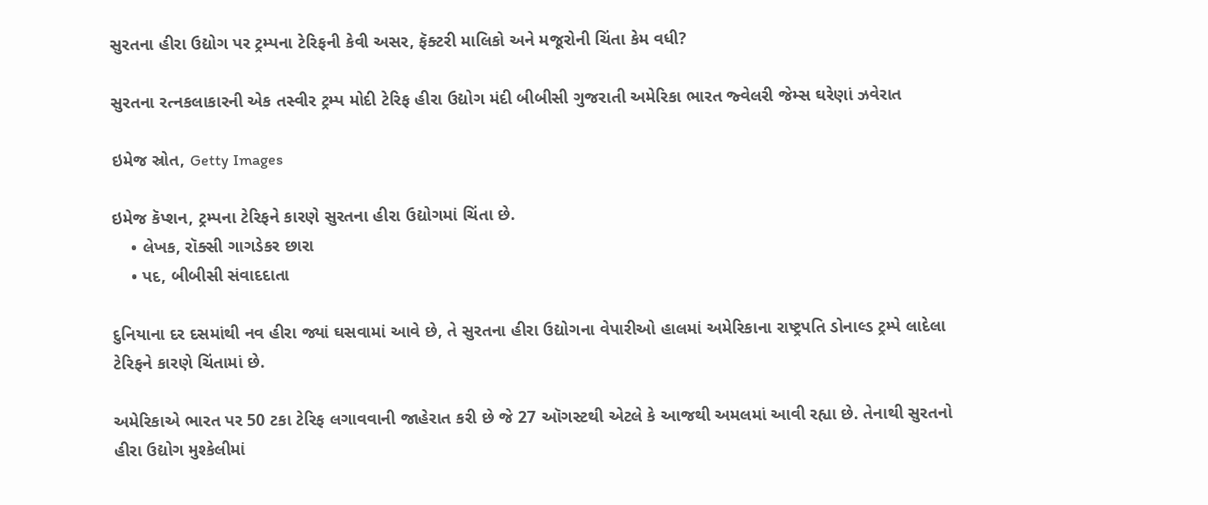સુરતના હીરા ઉદ્યોગ પર ટ્રમ્પના ટેરિફની કેવી અસર, ફૅક્ટરી માલિકો અને મજૂરોની ચિંતા કેમ વધી?

સુરતના રત્નકલાકારની એક તસ્વીર ટ્રમ્પ મોદી ટેરિફ હીરા ઉદ્યોગ મંદી બીબીસી ગુજરાતી અમેરિકા ભારત જ્વેલરી જેમ્સ ઘરેણાં ઝવેરાત

ઇમેજ સ્રોત, Getty Images

ઇમેજ કૅપ્શન, ટ્રમ્પના ટેરિફને કારણે સુરતના હીરા ઉદ્યોગમાં ચિંતા છે.
    • લેખક, રૉક્સી ગાગડેકર છારા
    • પદ, બીબીસી સંવાદદાતા

દુનિયાના દર દસમાંથી નવ હીરા જ્યાં ઘસવામાં આવે છે, તે સુરતના હીરા ઉદ્યોગના વેપારીઓ હાલમાં અમેરિકાના રાષ્ટ્રપતિ ડોનાલ્ડ ટ્રમ્પે લાદેલા ટેરિફને કારણે ચિંતામાં છે.

અમેરિકાએ ભારત પર 50 ટકા ટેરિફ લગાવવાની જાહેરાત કરી છે જે 27 ઑગસ્ટથી એટલે કે આજથી અમલમાં આવી રહ્યા છે. તેનાથી સુરતનો હીરા ઉદ્યોગ મુશ્કેલીમાં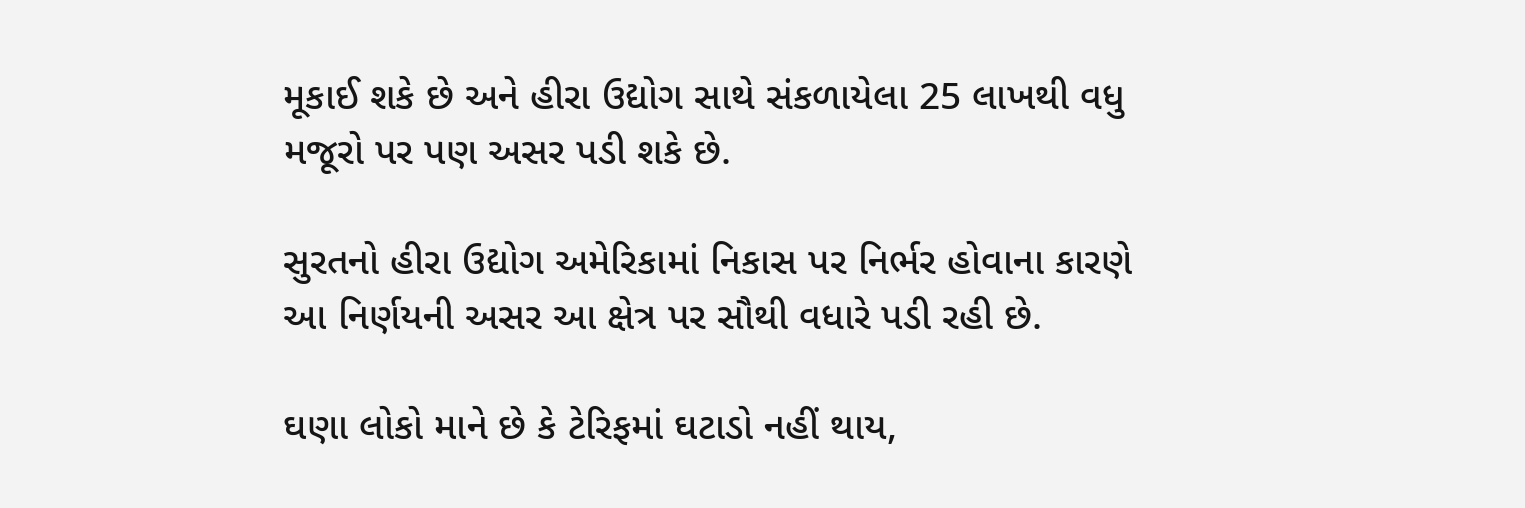મૂકાઈ શકે છે અને હીરા ઉદ્યોગ સાથે સંકળાયેલા 25 લાખથી વધુ મજૂરો પર પણ અસર પડી શકે છે.

સુરતનો હીરા ઉદ્યોગ અમેરિકામાં નિકાસ પર નિર્ભર હોવાના કારણે આ નિર્ણયની અસર આ ક્ષેત્ર પર સૌથી વધારે પડી રહી છે.

ઘણા લોકો માને છે કે ટેરિફમાં ઘટાડો નહીં થાય,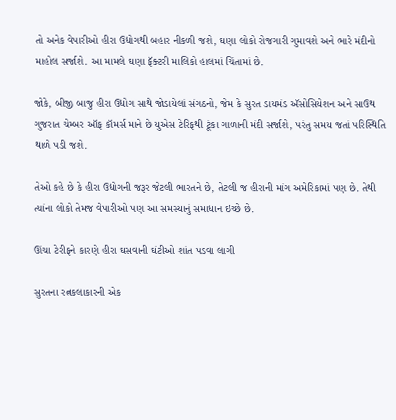તો અનેક વેપારીઓ હીરા ઉદ્યોગથી બહાર નીકળી જશે, ઘણા લોકો રોજગારી ગુમાવશે અને ભારે મંદીનો માહોલ સર્જાશે. આ મામલે ઘણા ફૅક્ટરી માલિકો હાલમાં ચિંતામાં છે.

જોકે, બીજી બાજુ હીરા ઉદ્યોગ સાથે જોડાયેલાં સંગઠનો, જેમ કે સુરત ડાયમંડ ઍસોસિયેશન અને સાઉથ ગુજરાત ચેમ્બર ઑફ કૉમર્સ માને છે યુએસ ટેરિફથી ટૂંકા ગાળાની મંદી સર્જાશે, પરંતુ સમય જતાં પરિસ્થિતિ થાળે પડી જશે.

તેઓ કહે છે કે હીરા ઉદ્યોગની જરૂર જેટલી ભારતને છે, તેટલી જ હીરાની માંગ અમેરિકામાં પણ છે. તેથી ત્યાંના લોકો તેમજ વેપારીઓ પણ આ સમસ્યાનું સમાધાન ઇચ્છે છે.

ઊંચા ટેરીફને કારણે હીરા ઘસવાની ઘંટીઓ શાંત પડવા લાગી

સુરતના રત્નકલાકારની એક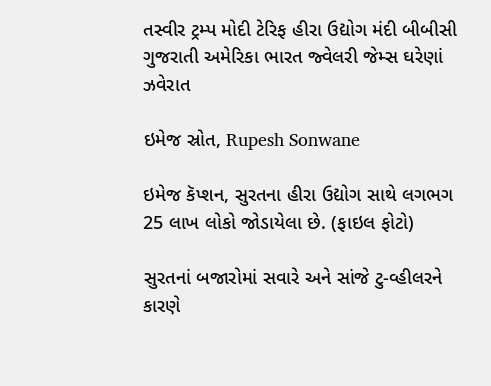તસ્વીર ટ્રમ્પ મોદી ટેરિફ હીરા ઉદ્યોગ મંદી બીબીસી ગુજરાતી અમેરિકા ભારત જ્વેલરી જેમ્સ ઘરેણાં ઝવેરાત

ઇમેજ સ્રોત, Rupesh Sonwane

ઇમેજ કૅપ્શન, સુરતના હીરા ઉદ્યોગ સાથે લગભગ 25 લાખ લોકો જોડાયેલા છે. (ફાઇલ ફોટો)

સુરતનાં બજારોમાં સવારે અને સાંજે ટુ-વ્હીલરને કારણે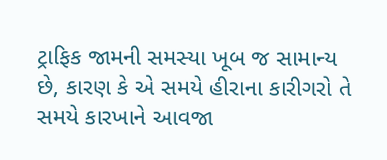ટ્રાફિક જામની સમસ્યા ખૂબ જ સામાન્ય છે, કારણ કે એ સમયે હીરાના કારીગરો તે સમયે કારખાને આવજા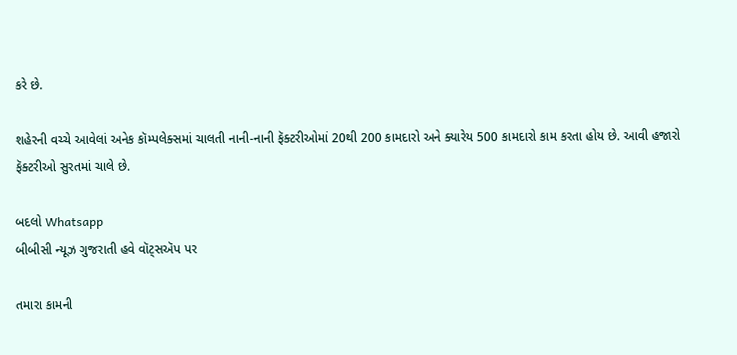કરે છે.

શહેરની વચ્ચે આવેલાં અનેક કૉમ્પલેક્સમાં ચાલતી નાની-નાની ફૅક્ટરીઓમાં 20થી 200 કામદારો અને ક્યારેય 500 કામદારો કામ કરતા હોય છે. આવી હજારો ફૅક્ટરીઓ સુરતમાં ચાલે છે.

બદલો Whatsapp
બીબીસી ન્યૂઝ ગુજરાતી હવે વૉટ્સઍપ પર

તમારા કામની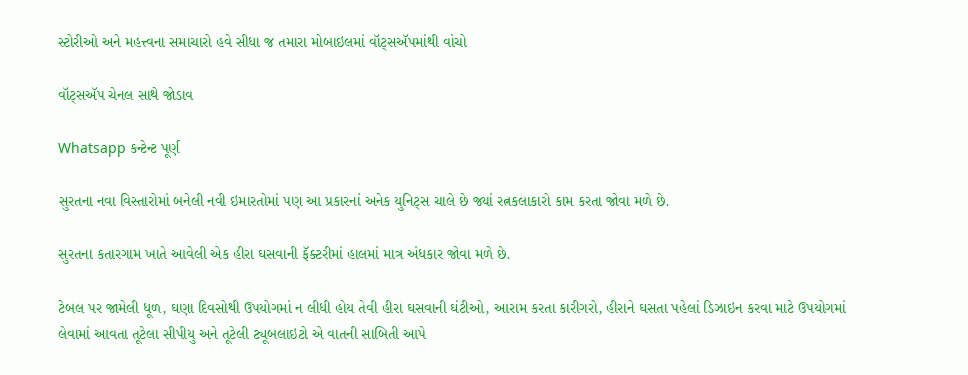સ્ટોરીઓ અને મહત્ત્વના સમાચારો હવે સીધા જ તમારા મોબાઇલમાં વૉટ્સઍપમાંથી વાંચો

વૉટ્સઍપ ચેનલ સાથે જોડાવ

Whatsapp કન્ટેન્ટ પૂર્ણ

સુરતના નવા વિસ્તારોમાં બનેલી નવી ઇમારતોમાં પણ આ પ્રકારનાં અનેક યુનિટ્સ ચાલે છે જ્યાં રત્નકલાકારો કામ કરતા જોવા મળે છે.

સુરતના કતારગામ ખાતે આવેલી એક હીરા ઘસવાની ફૅક્ટરીમાં હાલમાં માત્ર અંધકાર જોવા મળે છે.

ટેબલ પર જામેલી ધૂળ, ઘણા દિવસોથી ઉપયોગમાં ન લીધી હોય તેવી હીરા ઘસવાની ઘંટીઓ, આરામ કરતા કારીગરો, હીરાને ઘસતા પહેલાં ડિઝાઇન કરવા માટે ઉપયોગમાં લેવામાં આવતા તૂટેલા સીપીયુ અને તૂટેલી ટ્યૂબલાઇટો એ વાતની સાબિતી આપે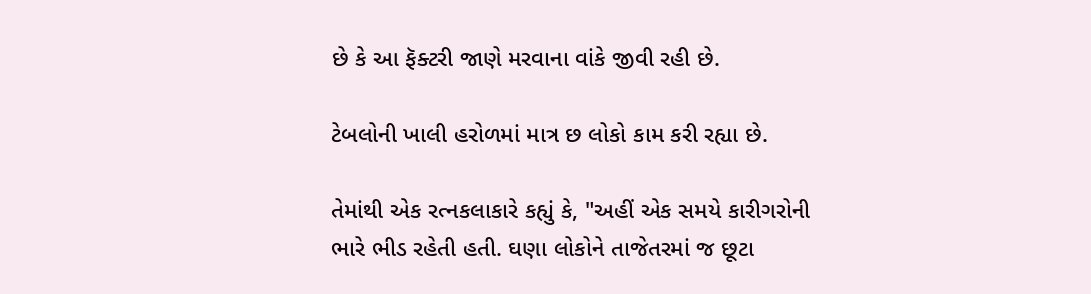છે કે આ ફૅક્ટરી જાણે મરવાના વાંકે જીવી રહી છે.

ટેબલોની ખાલી હરોળમાં માત્ર છ લોકો કામ કરી રહ્યા છે.

તેમાંથી એક રત્નકલાકારે કહ્યું કે, "અહીં એક સમયે કારીગરોની ભારે ભીડ રહેતી હતી. ઘણા લોકોને તાજેતરમાં જ છૂટા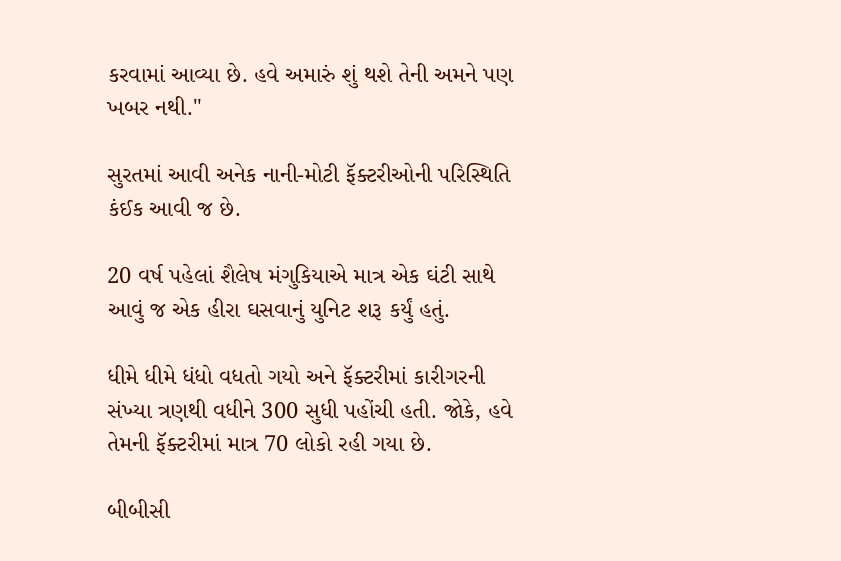કરવામાં આવ્યા છે. હવે અમારું શું થશે તેની અમને પણ ખબર નથી."

સુરતમાં આવી અનેક નાની-મોટી ફૅક્ટરીઓની પરિસ્થિતિ કંઈક આવી જ છે.

20 વર્ષ પહેલાં શૈલેષ મંગુકિયાએ માત્ર એક ઘંટી સાથે આવું જ એક હીરા ઘસવાનું યુનિટ શરૂ કર્યું હતું.

ધીમે ધીમે ધંધો વધતો ગયો અને ફૅક્ટરીમાં કારીગરની સંખ્યા ત્રણથી વધીને 300 સુધી પહોંચી હતી. જોકે, હવે તેમની ફૅક્ટરીમાં માત્ર 70 લોકો રહી ગયા છે.

બીબીસી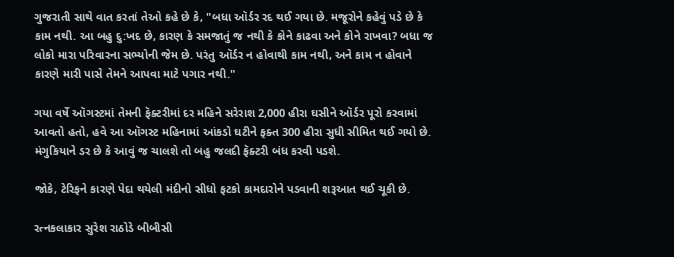ગુજરાતી સાથે વાત કરતાં તેઓ કહે છે કે, "બધા ઑર્ડર રદ થઈ ગયા છે. મજૂરોને કહેવું પડે છે કે કામ નથી. આ બહુ દુ:ખદ છે, કારણ કે સમજાતું જ નથી કે કોને કાઢવા અને કોને રાખવા? બધા જ લોકો મારા પરિવારના સભ્યોની જેમ છે. પરંતુ ઑર્ડર ન હોવાથી કામ નથી, અને કામ ન હોવાને કારણે મારી પાસે તેમને આપવા માટે પગાર નથી."

ગયા વર્ષે ઑગસ્ટમાં તેમની ફૅક્ટરીમાં દર મહિને સરેરાશ 2,000 હીરા ઘસીને ઑર્ડર પૂરો કરવામાં આવતો હતો, હવે આ ઑગસ્ટ મહિનામાં આંકડો ઘટીને ફક્ત 300 હીરા સુધી સીમિત થઈ ગયો છે. મંગુકિયાને ડર છે કે આવું જ ચાલશે તો બહુ જલદી ફૅક્ટરી બંધ કરવી પડશે.

જોકે, ટેરિફને કારણે પેદા થયેલી મંદીનો સીધો ફટકો કામદારોને પડવાની શરૂઆત થઈ ચૂકી છે.

રત્નકલાકાર સુરેશ રાઠોડે બીબીસી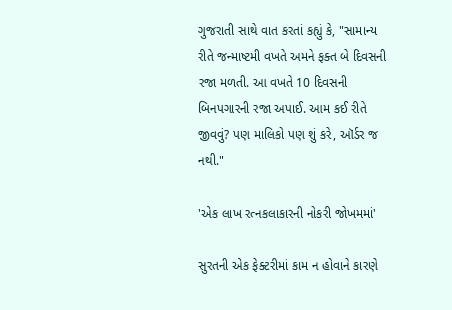ગુજરાતી સાથે વાત કરતાં કહ્યું કે, "સામાન્ય રીતે જન્માષ્ટમી વખતે અમને ફક્ત બે દિવસની રજા મળતી. આ વખતે 10 દિવસની બિનપગારની રજા અપાઈ. આમ કઈ રીતે જીવવું? પણ માલિકો પણ શું કરે, ઑર્ડર જ નથી."

'એક લાખ રત્નકલાકારની નોકરી જોખમમાં'

સુરતની એક ફેક્ટરીમાં કામ ન હોવાને કારણે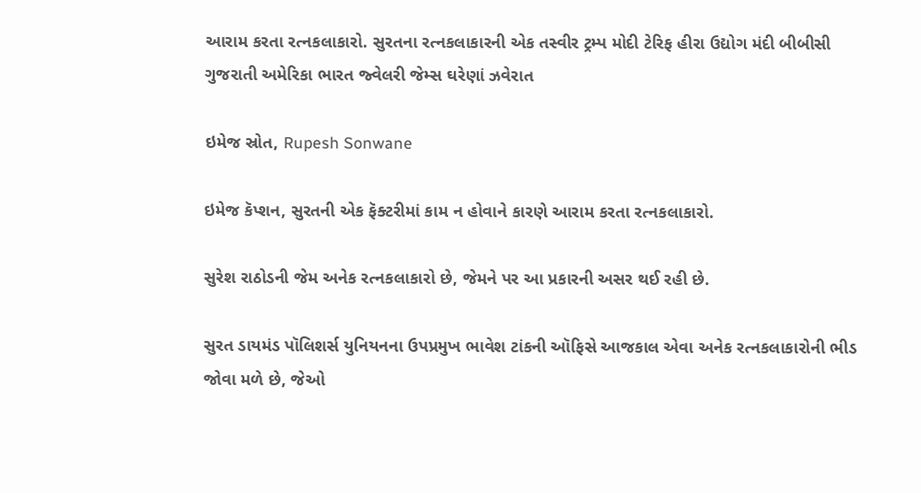આરામ કરતા રત્નકલાકારો. સુરતના રત્નકલાકારની એક તસ્વીર ટ્રમ્પ મોદી ટેરિફ હીરા ઉદ્યોગ મંદી બીબીસી ગુજરાતી અમેરિકા ભારત જ્વેલરી જેમ્સ ઘરેણાં ઝવેરાત

ઇમેજ સ્રોત, Rupesh Sonwane

ઇમેજ કૅપ્શન, સુરતની એક ફૅક્ટરીમાં કામ ન હોવાને કારણે આરામ કરતા રત્નકલાકારો.

સુરેશ રાઠોડની જેમ અનેક રત્નકલાકારો છે, જેમને પર આ પ્રકારની અસર થઈ રહી છે.

સુરત ડાયમંડ પૉલિશર્સ યુનિયનના ઉપપ્રમુખ ભાવેશ ટાંકની ઑફિસે આજકાલ એવા અનેક રત્નકલાકારોની ભીડ જોવા મળે છે, જેઓ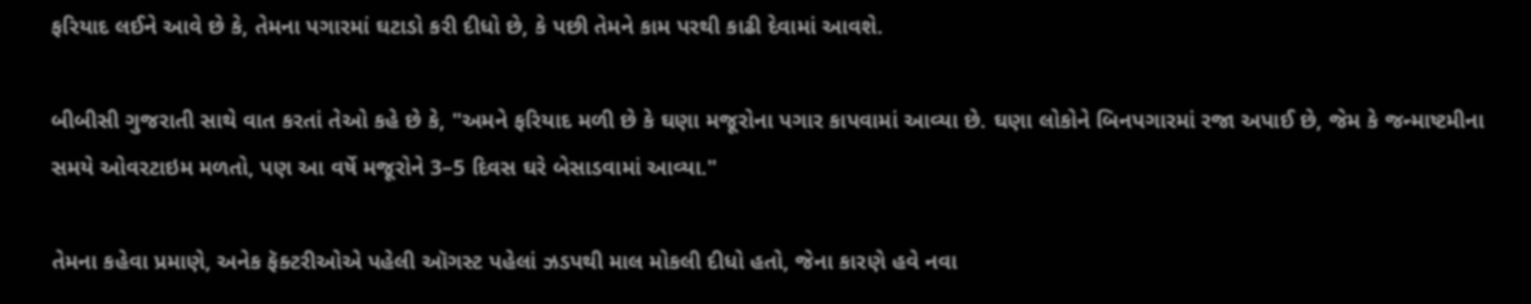ફરિયાદ લઈને આવે છે કે, તેમના પગારમાં ઘટાડો કરી દીધો છે, કે પછી તેમને કામ પરથી કાઢી દેવામાં આવશે.

બીબીસી ગુજરાતી સાથે વાત કરતાં તેઓ કહે છે કે, "અમને ફરિયાદ મળી છે કે ઘણા મજૂરોના પગાર કાપવામાં આવ્યા છે. ઘણા લોકોને બિનપગારમાં રજા અપાઈ છે, જેમ કે જન્માષ્ટમીના સમયે ઓવરટાઇમ મળતો, પણ આ વર્ષે મજૂરોને 3–5 દિવસ ઘરે બેસાડવામાં આવ્યા."

તેમના કહેવા પ્રમાણે, અનેક ફૅક્ટરીઓએ પહેલી ઑગસ્ટ પહેલાં ઝડપથી માલ મોકલી દીધો હતો, જેના કારણે હવે નવા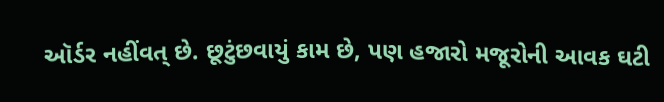ઑર્ડર નહીંવત્ છે. છૂટુંછવાયું કામ છે, પણ હજારો મજૂરોની આવક ઘટી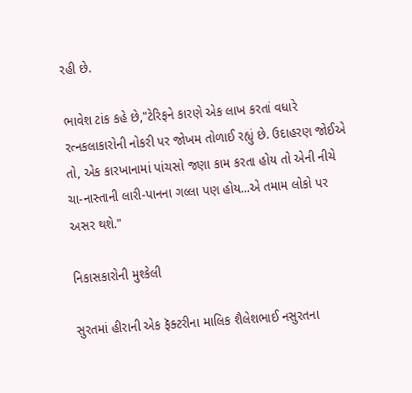રહી છે.

ભાવેશ ટાંક કહે છે,"ટેરિફને કારણે એક લાખ કરતાં વધારે રત્નકલાકારોની નોકરી પર જોખમ તોળાઈ રહ્યું છે. ઉદાહરણ જોઈએ તો, એક કારખાનામાં પાંચસો જણા કામ કરતા હોય તો એની નીચે ચા-નાસ્તાની લારી-પાનના ગલ્લા પણ હોય...એ તમામ લોકો પર અસર થશે."

નિકાસકારોની મુશ્કેલી

સુરતમાં હીરાની એક ફૅક્ટરીના માલિક શૈલેશભાઈ નસુરતના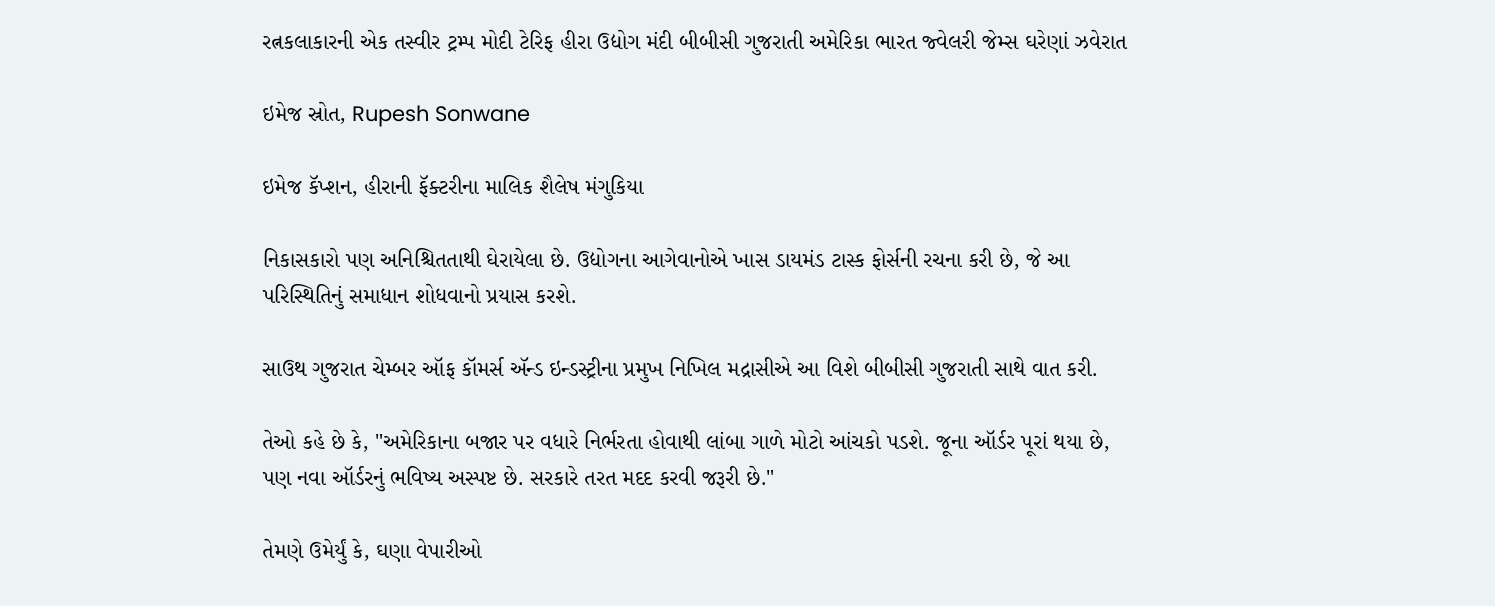રત્નકલાકારની એક તસ્વીર ટ્રમ્પ મોદી ટેરિફ હીરા ઉદ્યોગ મંદી બીબીસી ગુજરાતી અમેરિકા ભારત જ્વેલરી જેમ્સ ઘરેણાં ઝવેરાત

ઇમેજ સ્રોત, Rupesh Sonwane

ઇમેજ કૅપ્શન, હીરાની ફૅક્ટરીના માલિક શૈલેષ મંગુકિયા

નિકાસકારો પણ અનિશ્ચિતતાથી ઘેરાયેલા છે. ઉદ્યોગના આગેવાનોએ ખાસ ડાયમંડ ટાસ્ક ફોર્સની રચના કરી છે, જે આ પરિસ્થિતિનું સમાધાન શોધવાનો પ્રયાસ કરશે.

સાઉથ ગુજરાત ચેમ્બર ઑફ કૉમર્સ ઍન્ડ ઇન્ડસ્ટ્રીના પ્રમુખ નિખિલ મદ્રાસીએ આ વિશે બીબીસી ગુજરાતી સાથે વાત કરી.

તેઓ કહે છે કે, "અમેરિકાના બજાર પર વધારે નિર્ભરતા હોવાથી લાંબા ગાળે મોટો આંચકો પડશે. જૂના ઑર્ડર પૂરાં થયા છે, પણ નવા ઑર્ડરનું ભવિષ્ય અસ્પષ્ટ છે. સરકારે તરત મદદ કરવી જરૂરી છે."

તેમણે ઉમેર્યું કે, ઘણા વેપારીઓ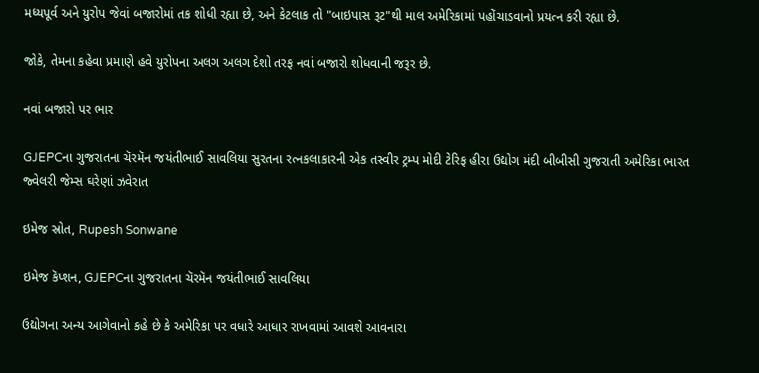મધ્યપૂર્વ અને યુરોપ જેવાં બજારોમાં તક શોધી રહ્યા છે, અને કેટલાક તો "બાઇપાસ રૂટ"થી માલ અમેરિકામાં પહોંચાડવાનો પ્રયત્ન કરી રહ્યા છે.

જોકે, તેમના કહેવા પ્રમાણે હવે યુરોપના અલગ અલગ દેશો તરફ નવાં બજારો શોધવાની જરૂર છે.

નવાં બજારો પર ભાર

GJEPCના ગુજરાતના ચૅરમૅન જયંતીભાઈ સાવલિયા સુરતના રત્નકલાકારની એક તસ્વીર ટ્રમ્પ મોદી ટેરિફ હીરા ઉદ્યોગ મંદી બીબીસી ગુજરાતી અમેરિકા ભારત જ્વેલરી જેમ્સ ઘરેણાં ઝવેરાત

ઇમેજ સ્રોત, Rupesh Sonwane

ઇમેજ કૅપ્શન, GJEPCના ગુજરાતના ચૅરમૅન જયંતીભાઈ સાવલિયા

ઉદ્યોગના અન્ય આગેવાનો કહે છે કે અમેરિકા પર વધારે આધાર રાખવામાં આવશે આવનારા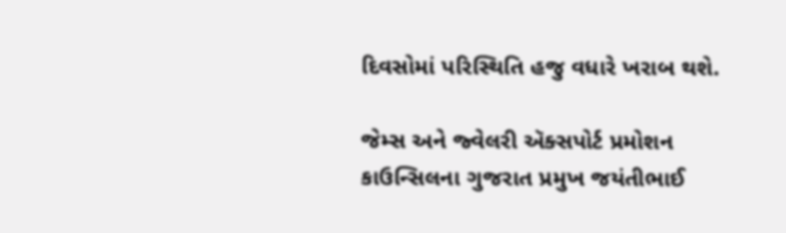દિવસોમાં પરિસ્થિતિ હજુ વધારે ખરાબ થશે.

જેમ્સ અને જ્વેલરી ઍક્સપોર્ટ પ્રમોશન કાઉન્સિલના ગુજરાત પ્રમુખ જયંતીભાઈ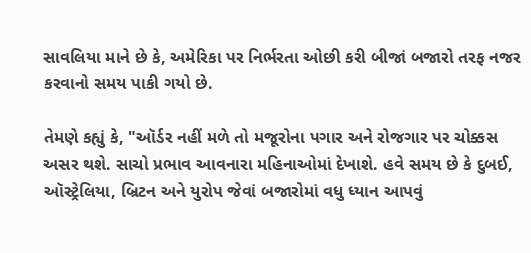સાવલિયા માને છે કે, અમેરિકા પર નિર્ભરતા ઓછી કરી બીજાં બજારો તરફ નજર કરવાનો સમય પાકી ગયો છે.

તેમણે કહ્યું કે, "ઑર્ડર નહીં મળે તો મજૂરોના પગાર અને રોજગાર પર ચોક્કસ અસર થશે. સાચો પ્રભાવ આવનારા મહિનાઓમાં દેખાશે. હવે સમય છે કે દુબઈ, ઑસ્ટ્રેલિયા, બ્રિટન અને યુરોપ જેવાં બજારોમાં વધુ ધ્યાન આપવું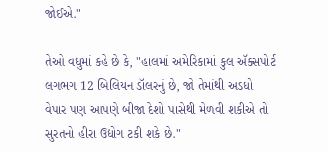જોઈએ."

તેઓ વધુમાં કહે છે કે, "હાલમાં અમેરિકામાં કુલ ઍક્સપોર્ટ લગભગ 12 બિલિયન ડૉલરનું છે, જો તેમાંથી અડધો વેપાર પણ આપણે બીજા દેશો પાસેથી મેળવી શકીએ તો સુરતનો હીરા ઉદ્યોગ ટકી શકે છે."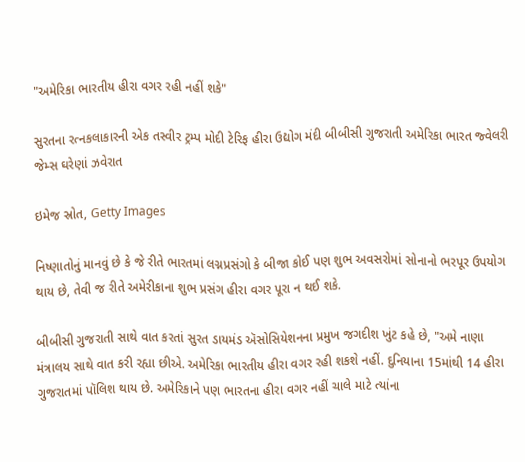"અમેરિકા ભારતીય હીરા વગર રહી નહીં શકે"

સુરતના રત્નકલાકારની એક તસ્વીર ટ્રમ્પ મોદી ટેરિફ હીરા ઉદ્યોગ મંદી બીબીસી ગુજરાતી અમેરિકા ભારત જ્વેલરી જેમ્સ ઘરેણાં ઝવેરાત

ઇમેજ સ્રોત, Getty Images

નિષ્ણાતોનું માનવું છે કે જે રીતે ભારતમાં લગ્નપ્રસંગો કે બીજા કોઈ પણ શુભ અવસરોમાં સોનાનો ભરપૂર ઉપયોગ થાય છે, તેવી જ રીતે અમેરીકાના શુભ પ્રસંગ હીરા વગર પૂરા ન થઈ શકે.

બીબીસી ગુજરાતી સાથે વાત કરતાં સુરત ડાયમંડ ઍસોસિયેશનના પ્રમુખ જગદીશ ખુંટ કહે છે, "અમે નાણા મંત્રાલય સાથે વાત કરી રહ્યા છીએ. અમેરિકા ભારતીય હીરા વગર રહી શકશે નહીં. દુનિયાના 15માંથી 14 હીરા ગુજરાતમાં પૉલિશ થાય છે. અમેરિકાને પણ ભારતના હીરા વગર નહીં ચાલે માટે ત્યાંના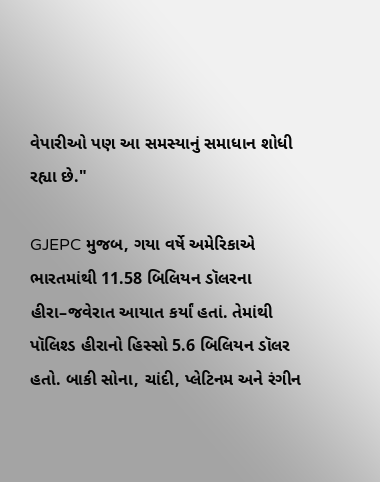વેપારીઓ પણ આ સમસ્યાનું સમાધાન શોધી રહ્યા છે."

GJEPC મુજબ, ગયા વર્ષે અમેરિકાએ ભારતમાંથી 11.58 બિલિયન ડૉલરના હીરા–જવેરાત આયાત કર્યાં હતાં. તેમાંથી પૉલિશ્ડ હીરાનો હિસ્સો 5.6 બિલિયન ડૉલર હતો. બાકી સોના, ચાંદી, પ્લેટિનમ અને રંગીન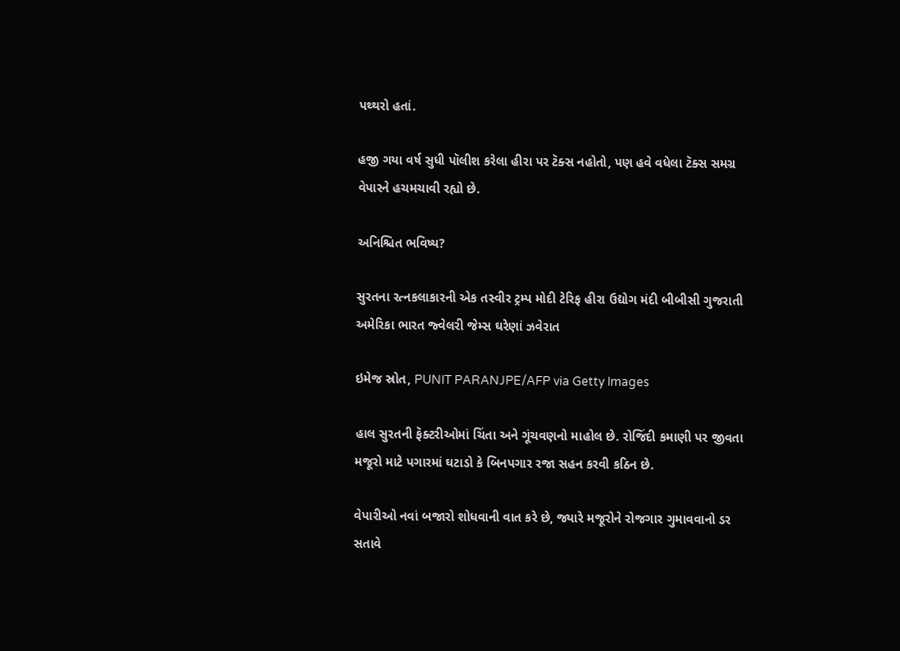પથ્થરો હતાં.

હજી ગયા વર્ષ સુધી પૉલીશ કરેલા હીરા પર ટૅક્સ નહોતો, પણ હવે વધેલા ટૅક્સ સમગ્ર વેપારને હચમચાવી રહ્યો છે.

અનિશ્ચિત ભવિષ્ય?

સુરતના રત્નકલાકારની એક તસ્વીર ટ્રમ્પ મોદી ટેરિફ હીરા ઉદ્યોગ મંદી બીબીસી ગુજરાતી અમેરિકા ભારત જ્વેલરી જેમ્સ ઘરેણાં ઝવેરાત

ઇમેજ સ્રોત, PUNIT PARANJPE/AFP via Getty Images

હાલ સુરતની ફૅક્ટરીઓમાં ચિંતા અને ગૂંચવણનો માહોલ છે. રોજિંદી કમાણી પર જીવતા મજૂરો માટે પગારમાં ઘટાડો કે બિનપગાર રજા સહન કરવી કઠિન છે.

વેપારીઓ નવાં બજારો શોધવાની વાત કરે છે, જ્યારે મજૂરોને રોજગાર ગુમાવવાનો ડર સતાવે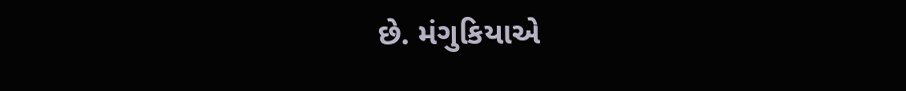છે. મંગુકિયાએ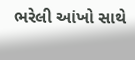ભરેલી આંખો સાથે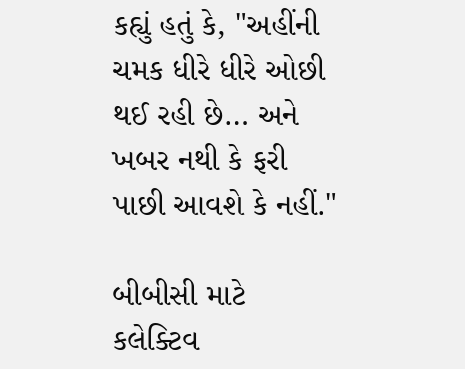કહ્યું હતું કે, "અહીંની ચમક ધીરે ધીરે ઓછી થઈ રહી છે… અને ખબર નથી કે ફરી પાછી આવશે કે નહીં."

બીબીસી માટે કલેક્ટિવ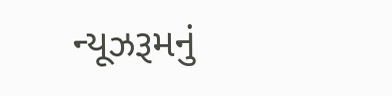ન્યૂઝરૂમનું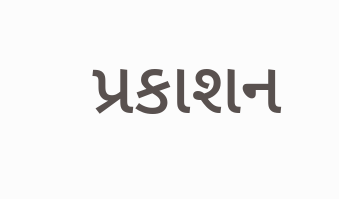પ્રકાશન